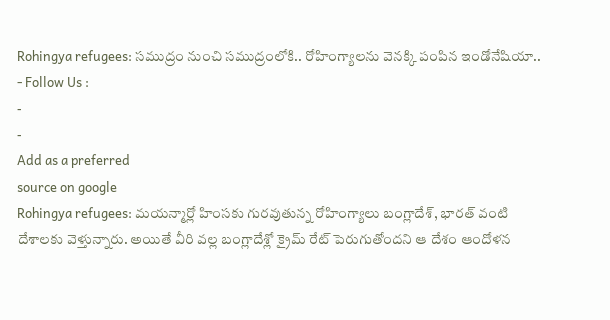Rohingya refugees: సముద్రం నుంచి సముద్రంలోకి.. రోహింగ్యాలను వెనక్కి పంపిన ఇండోనేషియా..
- Follow Us :
-
-
Add as a preferred
source on google
Rohingya refugees: మయన్మార్లో హింసకు గురవుతున్న రోహింగ్యాలు బంగ్లాదేశ్, భారత్ వంటి దేశాలకు వెళ్తున్నారు. అయితే వీరి వల్ల బంగ్లాదేశ్లో క్రైమ్ రేట్ పెరుగుతోందని ఆ దేశం ఆందోళన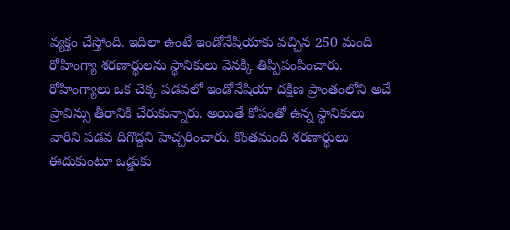వ్యక్తం చేస్తోంది. ఇదిలా ఉంటే ఇండోనేషియాకు వచ్చిన 250 మంది రోహింగ్యా శరణార్థులను స్థానికులు వెనక్కి తిప్పిపంపించారు. రోహింగ్యాలు ఒక చెక్క పడవలో ఇండోనేషియా దక్షిణ ప్రాంతంలోని అచే ప్రావిన్సు తీరానికి చేరుకున్నారు. అయితే కోపంతో ఉన్న స్థానికులు వారిని పడవ దిగొద్దని హెచ్చరించారు. కొంతమంది శరణార్థులు ఈదుకుంటూ ఒడ్డుకు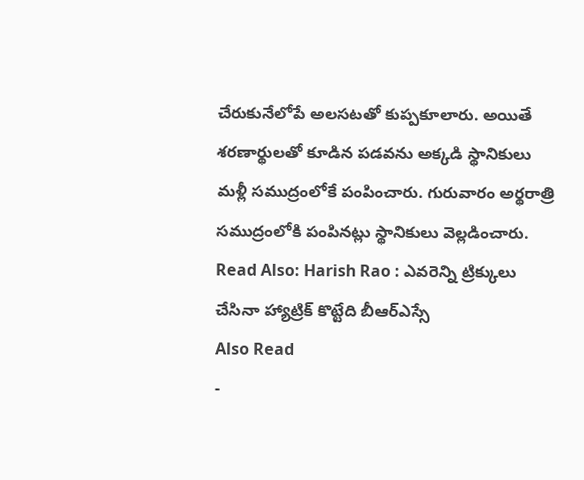చేరుకునేలోపే అలసటతో కుప్పకూలారు. అయితే శరణార్థులతో కూడిన పడవను అక్కడి స్థానికులు మళ్లీ సముద్రంలోకే పంపించారు. గురువారం అర్థరాత్రి సముద్రంలోకి పంపినట్లు స్థానికులు వెల్లడించారు.
Read Also: Harish Rao : ఎవరెన్ని ట్రిక్కులు చేసినా హ్యాట్రిక్ కొట్టేది బీఆర్ఎస్సే
Also Read
-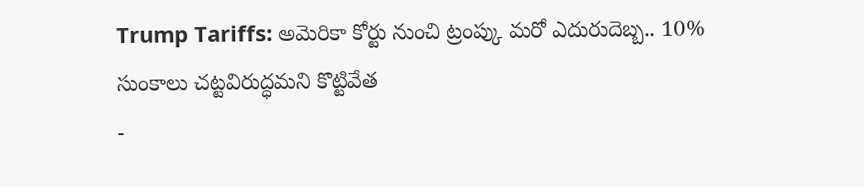Trump Tariffs: అమెరికా కోర్టు నుంచి ట్రంప్కు మరో ఎదురుదెబ్బ.. 10% సుంకాలు చట్టవిరుద్ధమని కొట్టివేత
-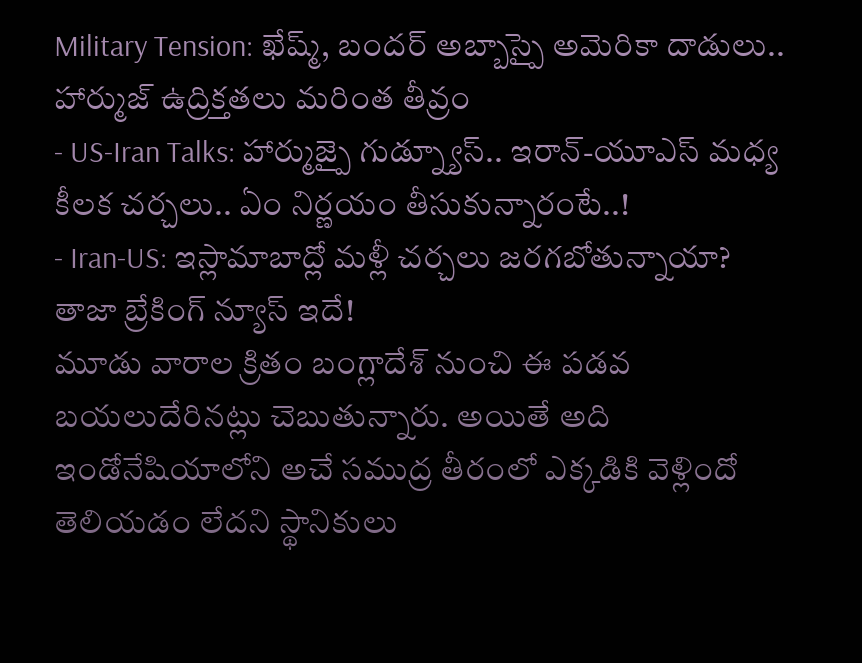Military Tension: ఖేష్మ్, బందర్ అబ్బాస్పై అమెరికా దాడులు.. హార్ముజ్ ఉద్రిక్తతలు మరింత తీవ్రం
- US-Iran Talks: హార్ముజ్పై గుడ్న్యూస్.. ఇరాన్-యూఎస్ మధ్య కీలక చర్చలు.. ఏం నిర్ణయం తీసుకున్నారంటే..!
- Iran-US: ఇస్లామాబాద్లో మళ్లీ చర్చలు జరగబోతున్నాయా? తాజా బ్రేకింగ్ న్యూస్ ఇదే!
మూడు వారాల క్రితం బంగ్లాదేశ్ నుంచి ఈ పడవ బయలుదేరినట్లు చెబుతున్నారు. అయితే అది ఇండోనేషియాలోని అచే సముద్ర తీరంలో ఎక్కడికి వెళ్లిందో తెలియడం లేదని స్థానికులు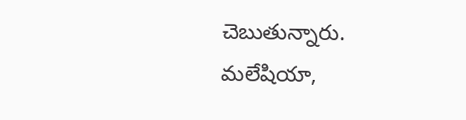చెబుతున్నారు. మలేషియా,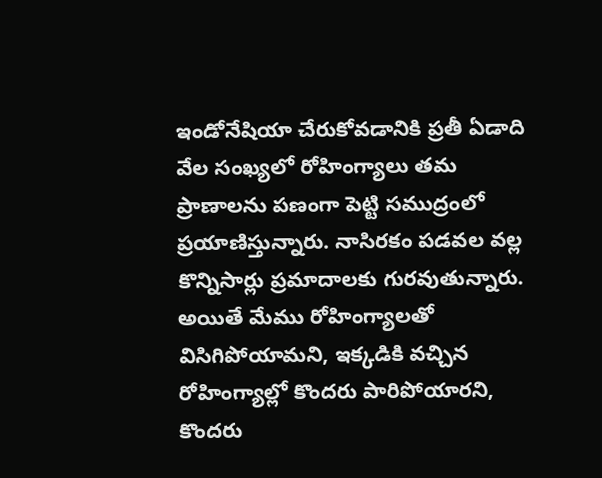ఇండోనేషియా చేరుకోవడానికి ప్రతీ ఏడాది వేల సంఖ్యలో రోహింగ్యాలు తమ ప్రాణాలను పణంగా పెట్టి సముద్రంలో ప్రయాణిస్తున్నారు. నాసిరకం పడవల వల్ల కొన్నిసార్లు ప్రమాదాలకు గురవుతున్నారు. అయితే మేము రోహింగ్యాలతో విసిగిపోయామని, ఇక్కడికి వచ్చిన రోహింగ్యాల్లో కొందరు పారిపోయారని, కొందరు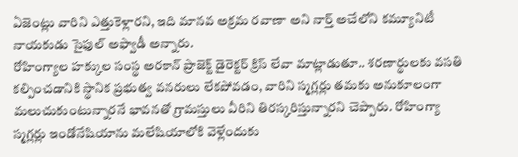ఏజెంట్లు వారిని ఎత్తుకెళ్లారని, ఇది మానవ అక్రమ రవాణా అని నార్త్ అచేలోని కమ్యూనిటీ నాయకుడు సైఫుల్ అఫ్వాడీ అన్నారు.
రోహింగ్యాల హక్కుల సంస్థ అరకాన్ ప్రాజెక్ట్ డైరెక్టర్ క్రిస్ లేవా మాట్లాడుతూ.. శరణార్థులకు వసతి కల్పించడానికి స్థానిక ప్రభుత్వ వనరులు లేకపోవడం, వారిని స్మగ్లర్లు తమకు అనుకూలంగా మలుచుకుంటున్నారనే భావనతో గ్రామస్తులు వీరిని తిరస్కరిస్తున్నారని చెప్పారు. రోహింగ్యా స్మగ్లర్లు ఇండోనేషియాను మలేషియాలోకి వెళ్లేందుకు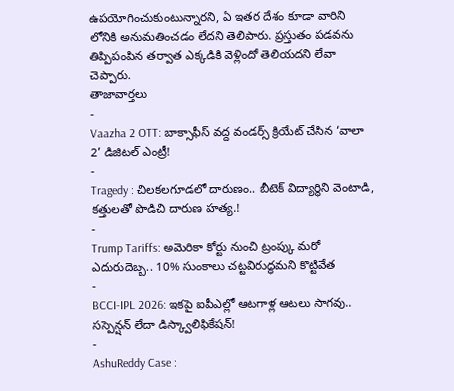ఉపయోగించుకుంటున్నారని, ఏ ఇతర దేశం కూడా వారిని లోనికి అనుమతించడం లేదని తెలిపారు. ప్రస్తుతం పడవను తిప్పిపంపిన తర్వాత ఎక్కడికి వెళ్లిందో తెలియదని లేవా చెప్పారు.
తాజావార్తలు
-
Vaazha 2 OTT: బాక్సాఫీస్ వద్ద వండర్స్ క్రియేట్ చేసిన ‘వాలా 2’ డిజిటల్ ఎంట్రీ!
-
Tragedy : చిలకలగూడలో దారుణం.. బీటెక్ విద్యార్థిని వెంటాడి, కత్తులతో పొడిచి దారుణ హత్య.!
-
Trump Tariffs: అమెరికా కోర్టు నుంచి ట్రంప్కు మరో ఎదురుదెబ్బ.. 10% సుంకాలు చట్టవిరుద్ధమని కొట్టివేత
-
BCCI-IPL 2026: ఇకపై ఐపీఎల్లో ఆటగాళ్ల ఆటలు సాగవు.. సస్పెన్షన్ లేదా డిస్క్వాలిఫికేషన్!
-
AshuReddy Case :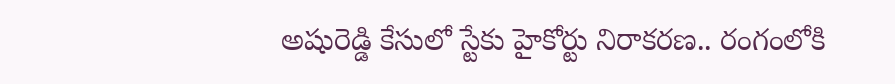అషురెడ్డి కేసులో స్టేకు హైకోర్టు నిరాకరణ.. రంగంలోకి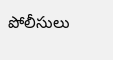పోలీసులు